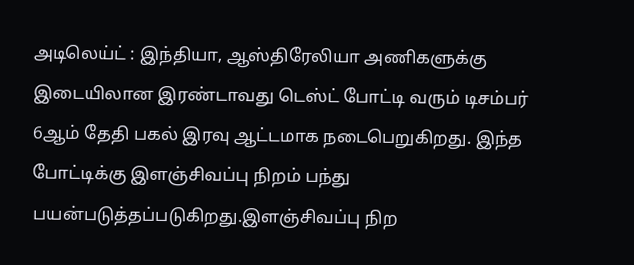அடிலெய்ட் : இந்தியா, ஆஸ்திரேலியா அணிகளுக்கு இடையிலான இரண்டாவது டெஸ்ட் போட்டி வரும் டிசம்பர் 6ஆம் தேதி பகல் இரவு ஆட்டமாக நடைபெறுகிறது. இந்த போட்டிக்கு இளஞ்சிவப்பு நிறம் பந்து பயன்படுத்தப்படுகிறது.இளஞ்சிவப்பு நிற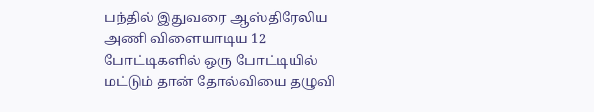பந்தில் இதுவரை ஆஸ்திரேலிய அணி விளையாடிய 12 போட்டிகளில் ஒரு போட்டியில் மட்டும் தான் தோல்வியை தழுவி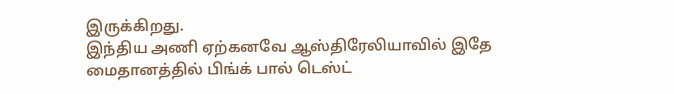இருக்கிறது.
இந்திய அணி ஏற்கனவே ஆஸ்திரேலியாவில் இதே மைதானத்தில் பிங்க் பால் டெஸ்ட்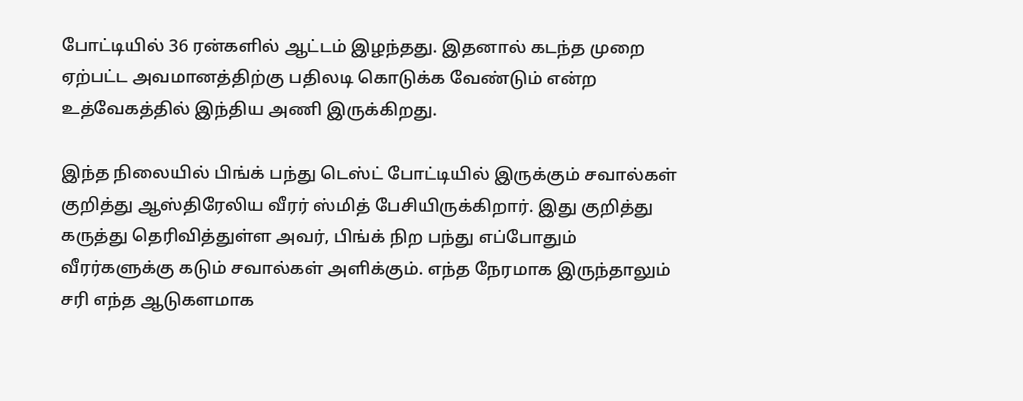போட்டியில் 36 ரன்களில் ஆட்டம் இழந்தது. இதனால் கடந்த முறை ஏற்பட்ட அவமானத்திற்கு பதிலடி கொடுக்க வேண்டும் என்ற உத்வேகத்தில் இந்திய அணி இருக்கிறது.

இந்த நிலையில் பிங்க் பந்து டெஸ்ட் போட்டியில் இருக்கும் சவால்கள் குறித்து ஆஸ்திரேலிய வீரர் ஸ்மித் பேசியிருக்கிறார். இது குறித்து கருத்து தெரிவித்துள்ள அவர், பிங்க் நிற பந்து எப்போதும் வீரர்களுக்கு கடும் சவால்கள் அளிக்கும். எந்த நேரமாக இருந்தாலும் சரி எந்த ஆடுகளமாக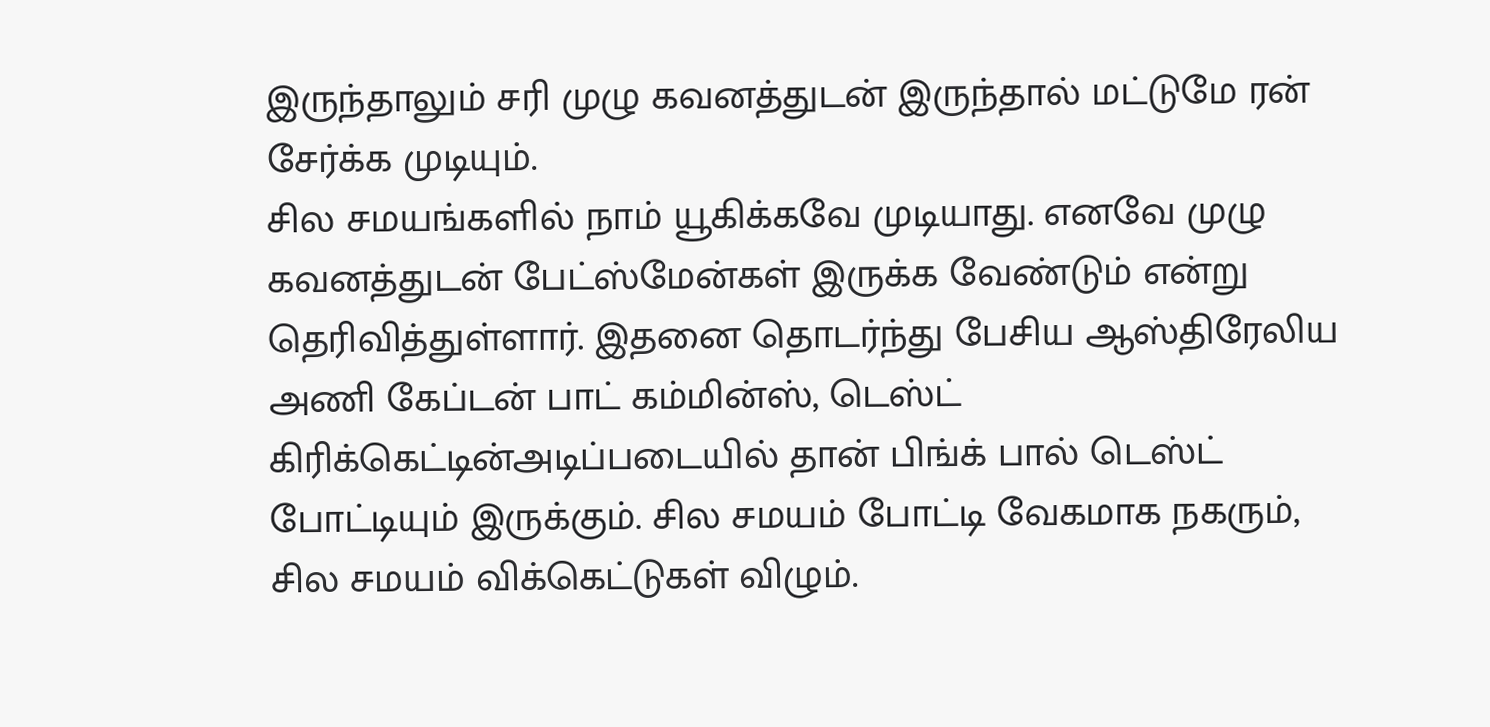இருந்தாலும் சரி முழு கவனத்துடன் இருந்தால் மட்டுமே ரன் சேர்க்க முடியும்.
சில சமயங்களில் நாம் யூகிக்கவே முடியாது. எனவே முழு கவனத்துடன் பேட்ஸ்மேன்கள் இருக்க வேண்டும் என்று தெரிவித்துள்ளார். இதனை தொடர்ந்து பேசிய ஆஸ்திரேலிய அணி கேப்டன் பாட் கம்மின்ஸ், டெஸ்ட் கிரிக்கெட்டின்அடிப்படையில் தான் பிங்க் பால் டெஸ்ட் போட்டியும் இருக்கும். சில சமயம் போட்டி வேகமாக நகரும், சில சமயம் விக்கெட்டுகள் விழும்.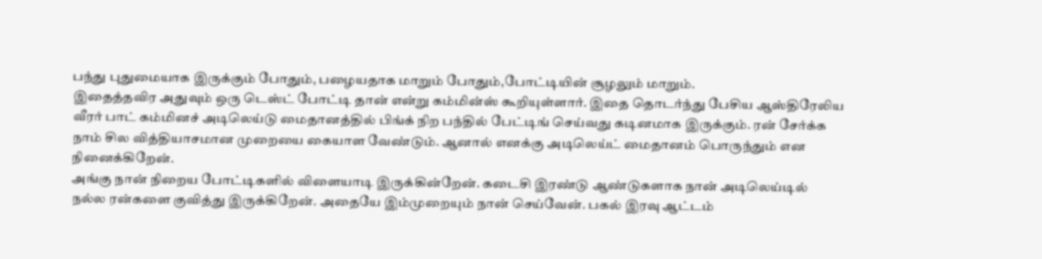பந்து புதுமையாக இருக்கும் போதும், பழையதாக மாறும் போதும்,போட்டியின் சூழலும் மாறும்.
இதைத்தவிர அதுவும் ஒரு டெஸ்ட் போட்டி தான் என்று கம்மின்ஸ் கூறியுள்ளார். இதை தொடர்ந்து பேசிய ஆஸ்திரேலிய வீரர் பாட் கம்மினச் அடிலெய்டு மைதானத்தில் பிங்க் நிற பந்தில் பேட்டிங் செய்வது கடினமாக இருக்கும். ரன் சேர்க்க நாம் சில வித்தியாசமான முறையை கையாள வேண்டும். ஆனால் எனக்கு அடிலெய்ட் மைதானம் பொருந்தும் என நினைக்கிறேன்.
அங்கு நான் நிறைய போட்டிகளில் விளையாடி இருக்கின்றேன். கடைசி இரண்டு ஆண்டுகளாக நான் அடிலெய்டில் நல்ல ரன்களை குவித்து இருக்கிறேன். அதையே இம்முறையும் நான் செய்வேன். பகல் இரவு ஆட்டம்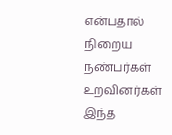என்பதால் நிறைய நண்பர்கள் உறவினர்கள் இந்த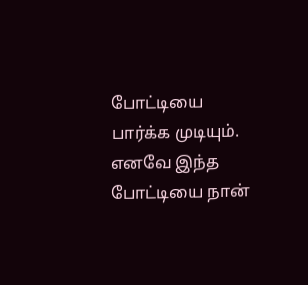போட்டியை பார்க்க முடியும். எனவே இந்த போட்டியை நான்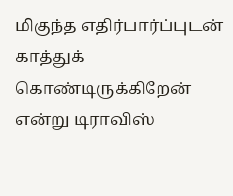மிகுந்த எதிர்பார்ப்புடன் காத்துக் கொண்டிருக்கிறேன் என்று டிராவிஸ்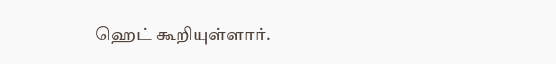ஹெட் கூறியுள்ளார்.